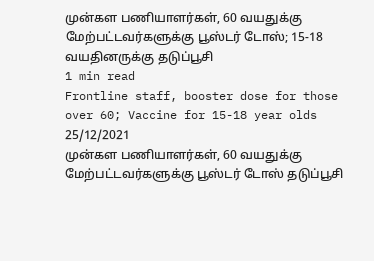முன்கள பணியாளர்கள், 60 வயதுக்கு மேற்பட்டவர்களுக்கு பூஸ்டர் டோஸ்; 15-18 வயதினருக்கு தடுப்பூசி
1 min read
Frontline staff, booster dose for those over 60; Vaccine for 15-18 year olds
25/12/2021
முன்கள பணியாளர்கள், 60 வயதுக்கு மேற்பட்டவர்களுக்கு பூஸ்டர் டோஸ் தடுப்பூசி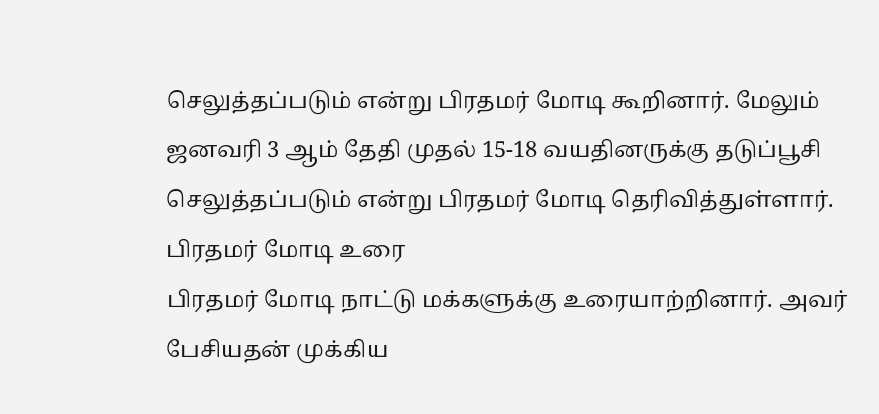செலுத்தப்படும் என்று பிரதமர் மோடி கூறினார். மேலும் ஜனவரி 3 ஆம் தேதி முதல் 15-18 வயதினருக்கு தடுப்பூசி செலுத்தப்படும் என்று பிரதமர் மோடி தெரிவித்துள்ளார்.
பிரதமர் மோடி உரை
பிரதமர் மோடி நாட்டு மக்களுக்கு உரையாற்றினார். அவர் பேசியதன் முக்கிய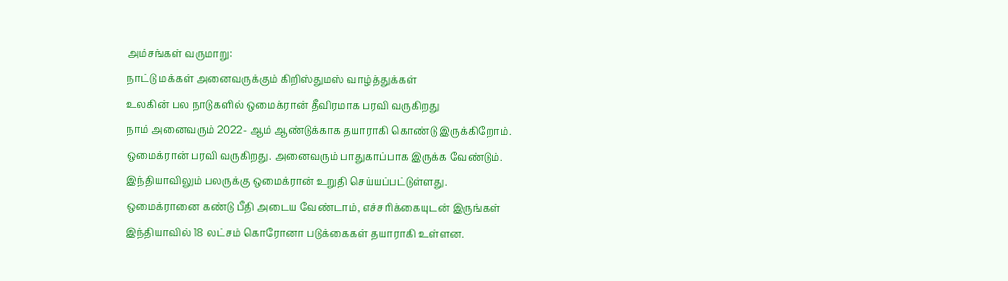அம்சங்கள் வருமாறு:
நாட்டு மக்கள் அனைவருக்கும் கிறிஸ்துமஸ் வாழ்த்துக்கள்
உலகின் பல நாடுகளில் ஒமைக்ரான் தீவிரமாக பரவி வருகிறது
நாம் அனைவரும் 2022- ஆம் ஆண்டுக்காக தயாராகி கொண்டு இருக்கிறோம்.
ஒமைக்ரான் பரவி வருகிறது. அனைவரும் பாதுகாப்பாக இருக்க வேண்டும்.
இந்தியாவிலும் பலருக்கு ஒமைக்ரான் உறுதி செய்யப்பட்டுள்ளது.
ஒமைக்ரானை கண்டு பீதி அடைய வேண்டாம், எச்சரிக்கையுடன் இருங்கள்
இந்தியாவில் 18 லட்சம் கொரோனா படுக்கைகள் தயாராகி உள்ளன.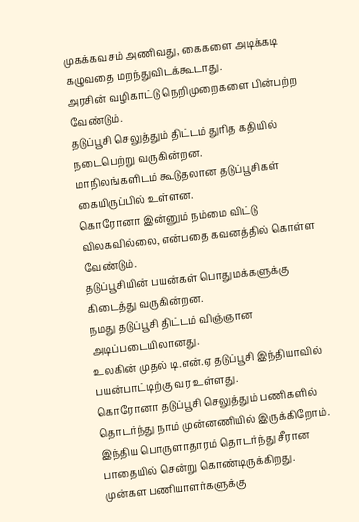முகக்கவசம் அணிவது, கைகளை அடிக்கடி கழுவதை மறந்துவிடக்கூடாது.
அரசின் வழிகாட்டு நெறிமுறைகளை பின்பற்ற வேண்டும்.
தடுப்பூசி செலுத்தும் திட்டம் துரித கதியில் நடைபெற்று வருகின்றன.
மாநிலங்களிடம் கூடுதலான தடுப்பூசிகள் கையிருப்பில் உள்ளன.
கொரோனா இன்னும் நம்மை விட்டு விலகவில்லை, என்பதை கவனத்தில் கொள்ள வேண்டும்.
தடுப்பூசியின் பயன்கள் பொதுமக்களுக்கு கிடைத்து வருகின்றன.
நமது தடுப்பூசி திட்டம் விஞ்ஞான அடிப்படையிலானது.
உலகின் முதல் டி.என்.ஏ தடுப்பூசி இந்தியாவில் பயன்பாட்டிற்கு வர உள்ளது.
கொரோனா தடுப்பூசி செலுத்தும் பணிகளில் தொடர்ந்து நாம் முன்னணியில் இருக்கிறோம்.
இந்திய பொருளாதாரம் தொடர்ந்து சீரான பாதையில் சென்று கொண்டிருக்கிறது.
முன்கள பணியாளர்களுக்கு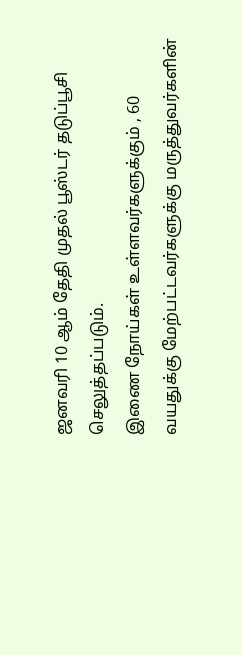ஜனவரி 10 ஆம் தேதி முதல் பூஸ்டர் தடுப்பூசி செலுத்தப்படும்.
இணை நோய்கள் உள்ளவர்களுக்கும் , 60 வயதுக்கு மேற்பட்டவர்களுக்கு மருத்துவர்களின்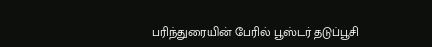பரிந்துரையின் பேரில் பூஸ்டர் தடுப்பூசி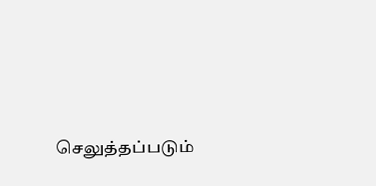செலுத்தப்படும்